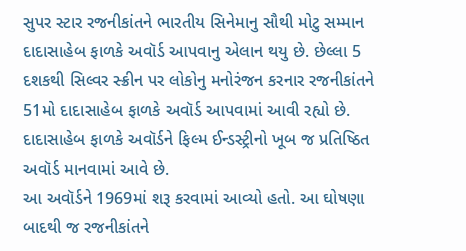સુપર સ્ટાર રજનીકાંતને ભારતીય સિનેમાનુ સૌથી મોટુ સમ્માન દાદાસાહેબ ફાળકે અવૉર્ડ આપવાનુ એલાન થયુ છે. છેલ્લા 5 દશકથી સિલ્વર સ્ક્રીન પર લોકોનુ મનોરંજન કરનાર રજનીકાંતને 51મો દાદાસાહેબ ફાળકે અવૉર્ડ આપવામાં આવી રહ્યો છે. દાદાસાહેબ ફાળકે અવૉર્ડને ફિલ્મ ઈન્ડસ્ટ્રીનો ખૂબ જ પ્રતિષ્ઠિત અવૉર્ડ માનવામાં આવે છે.
આ અવૉર્ડને 1969માં શરૂ કરવામાં આવ્યો હતો. આ ઘોષણા બાદથી જ રજનીકાંતને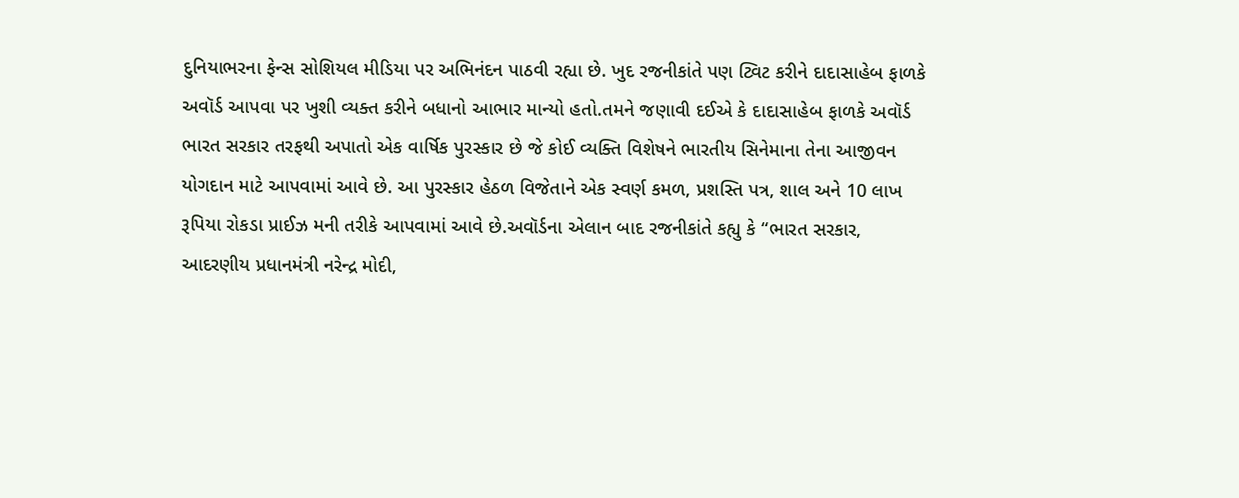દુનિયાભરના ફેન્સ સોશિયલ મીડિયા પર અભિનંદન પાઠવી રહ્યા છે. ખુદ રજનીકાંતે પણ ટ્વિટ કરીને દાદાસાહેબ ફાળકે અવૉર્ડ આપવા પર ખુશી વ્યક્ત કરીને બધાનો આભાર માન્યો હતો.તમને જણાવી દઈએ કે દાદાસાહેબ ફાળકે અવૉર્ડ ભારત સરકાર તરફથી અપાતો એક વાર્ષિક પુરસ્કાર છે જે કોઈ વ્યક્તિ વિશેષને ભારતીય સિનેમાના તેના આજીવન યોગદાન માટે આપવામાં આવે છે. આ પુરસ્કાર હેઠળ વિજેતાને એક સ્વર્ણ કમળ, પ્રશસ્તિ પત્ર, શાલ અને 10 લાખ રૂપિયા રોકડા પ્રાઈઝ મની તરીકે આપવામાં આવે છે.અવૉર્ડના એલાન બાદ રજનીકાંતે કહ્યુ કે “ભારત સરકાર, આદરણીય પ્રધાનમંત્રી નરેન્દ્ર મોદી,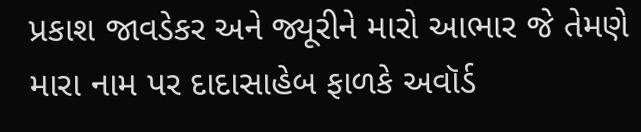પ્રકાશ જાવડેકર અને જ્યૂરીને મારો આભાર જે તેમણે મારા નામ પર દાદાસાહેબ ફાળકે અવૉર્ડ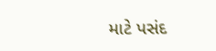માટે પસંદ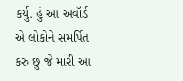કર્યુ. હું આ અવૉર્ડ એ લોકોને સમર્પિત કરુ છુ જે મારી આ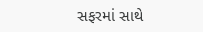સફરમાં સાથે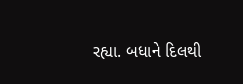રહ્યા. બધાને દિલથી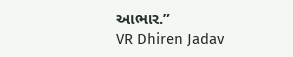આભાર.”
VR Dhiren Jadav